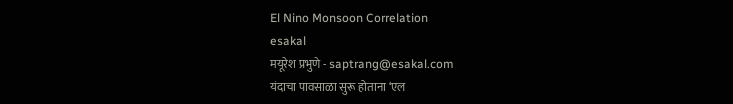El Nino Monsoon Correlation
esakal
मयूरेश प्रभुणे - saptrang@esakal.com
यंदाचा पावसाळा सुरू होताना ‘एल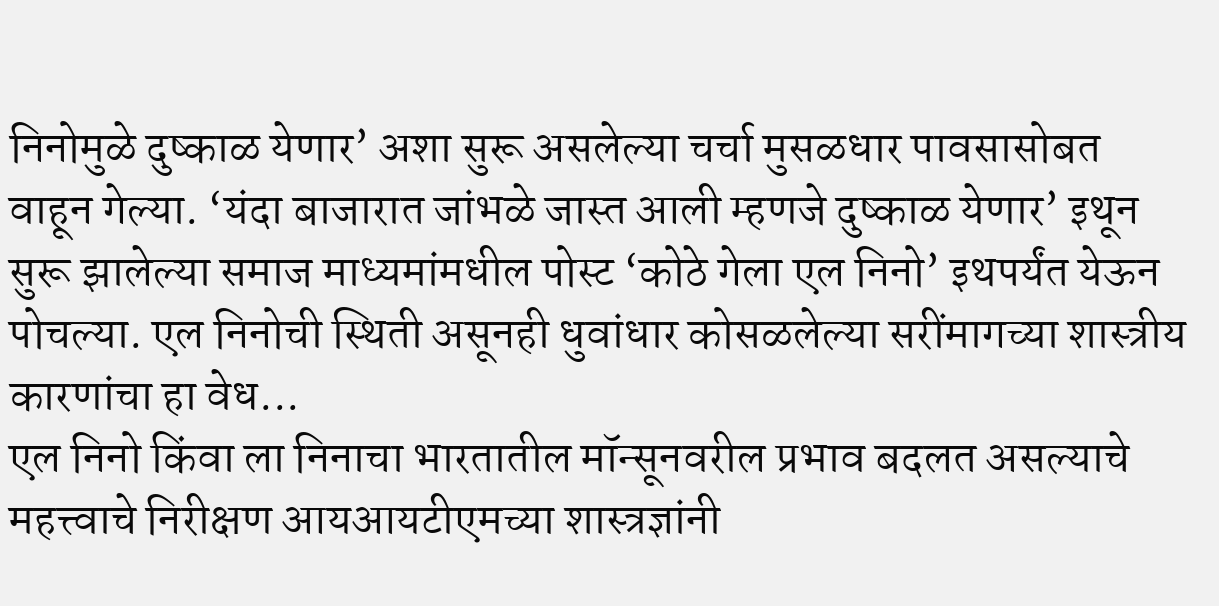निनोमुळे दुष्काळ येणार’ अशा सुरू असलेल्या चर्चा मुसळधार पावसासोबत वाहून गेल्या. ‘यंदा बाजारात जांभळे जास्त आली म्हणजे दुष्काळ येणार’ इथून सुरू झालेल्या समाज माध्यमांमधील पोस्ट ‘कोठे गेला एल निनो’ इथपर्यंत येऊन पोचल्या. एल निनोची स्थिती असूनही धुवांधार कोसळलेल्या सरींमागच्या शास्त्रीय कारणांचा हा वेध...
एल निनो किंवा ला निनाचा भारतातील मॉन्सूनवरील प्रभाव बदलत असल्याचे महत्त्वाचे निरीक्षण आयआयटीएमच्या शास्त्रज्ञांनी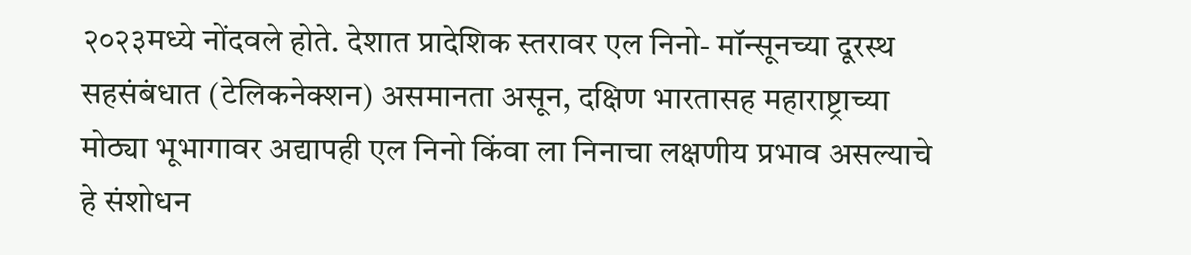२०२३मध्ये नोंदवले होते. देशात प्रादेशिक स्तरावर एल निनो- मॉन्सूनच्या दूरस्थ सहसंबंधात (टेलिकनेक्शन) असमानता असून, दक्षिण भारतासह महाराष्ट्राच्या मोठ्या भूभागावर अद्यापही एल निनो किंवा ला निनाचा लक्षणीय प्रभाव असल्याचे हे संशोधन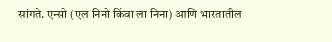सांगते. एन्सो (एल निनो किंवा ला निना) आणि भारतातील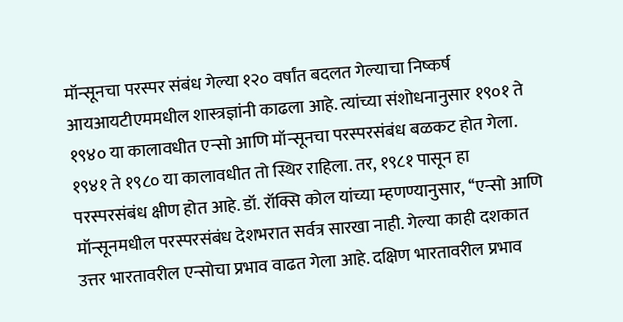मॉन्सूनचा परस्पर संबंध गेल्या १२० वर्षांत बदलत गेल्याचा निष्कर्ष आयआयटीएममधील शास्त्रज्ञांनी काढला आहे. त्यांच्या संशोधनानुसार १९०१ ते १९४० या कालावधीत एन्सो आणि मॉन्सूनचा परस्परसंबंध बळकट होत गेला. १९४१ ते १९८० या कालावधीत तो स्थिर राहिला. तर, १९८१ पासून हा परस्परसंबंध क्षीण होत आहे. डॉ. रॉक्सि कोल यांच्या म्हणण्यानुसार, ‘‘एन्सो आणि मॉन्सूनमधील परस्परसंबंध देशभरात सर्वत्र सारखा नाही. गेल्या काही दशकात उत्तर भारतावरील एन्सोचा प्रभाव वाढत गेला आहे. दक्षिण भारतावरील प्रभाव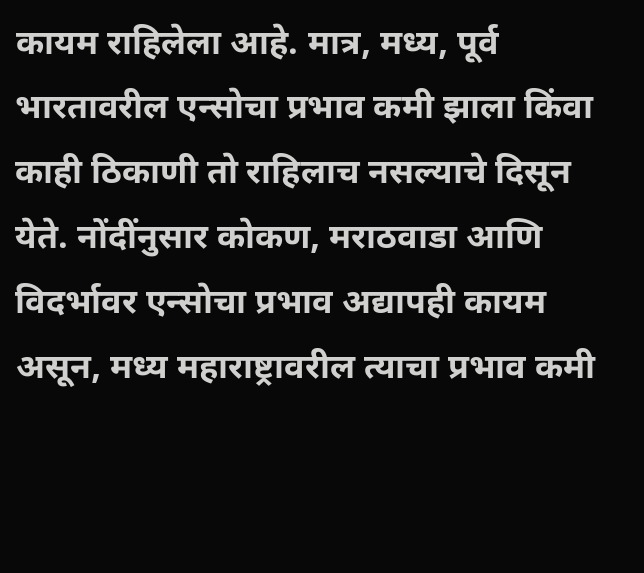कायम राहिलेला आहे. मात्र, मध्य, पूर्व भारतावरील एन्सोचा प्रभाव कमी झाला किंवा काही ठिकाणी तो राहिलाच नसल्याचे दिसून येते. नोंदींनुसार कोकण, मराठवाडा आणि विदर्भावर एन्सोचा प्रभाव अद्यापही कायम असून, मध्य महाराष्ट्रावरील त्याचा प्रभाव कमी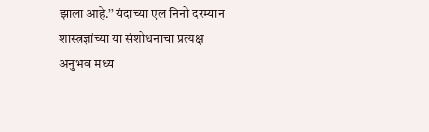झाला आहे.’’ यंदाच्या एल निनो दरम्यान शास्त्रज्ञांच्या या संशोधनाचा प्रत्यक्ष अनुभव मध्य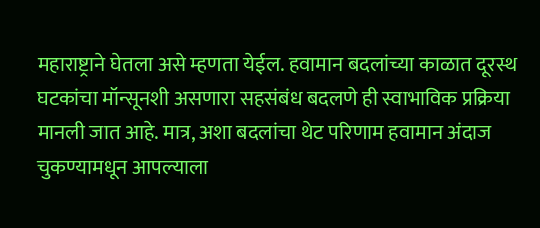महाराष्ट्राने घेतला असे म्हणता येईल. हवामान बदलांच्या काळात दूरस्थ घटकांचा मॉन्सूनशी असणारा सहसंबंध बदलणे ही स्वाभाविक प्रक्रिया मानली जात आहे. मात्र, अशा बदलांचा थेट परिणाम हवामान अंदाज चुकण्यामधून आपल्याला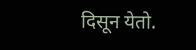दिसून येतो.